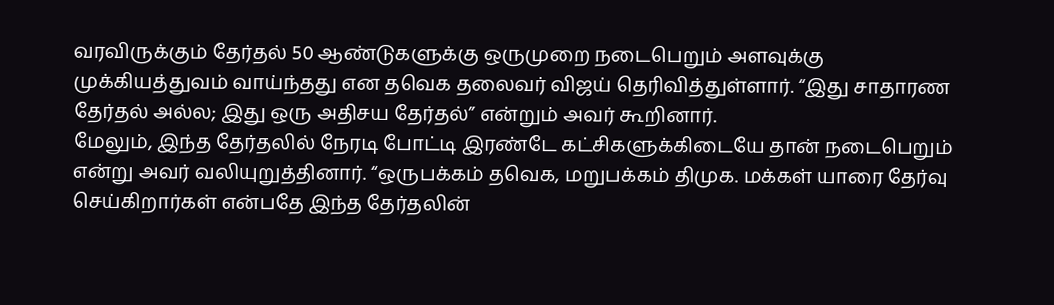வரவிருக்கும் தேர்தல் 50 ஆண்டுகளுக்கு ஒருமுறை நடைபெறும் அளவுக்கு முக்கியத்துவம் வாய்ந்தது என தவெக தலைவர் விஜய் தெரிவித்துள்ளார். “இது சாதாரண தேர்தல் அல்ல; இது ஒரு அதிசய தேர்தல்” என்றும் அவர் கூறினார்.
மேலும், இந்த தேர்தலில் நேரடி போட்டி இரண்டே கட்சிகளுக்கிடையே தான் நடைபெறும் என்று அவர் வலியுறுத்தினார். “ஒருபக்கம் தவெக, மறுபக்கம் திமுக. மக்கள் யாரை தேர்வு செய்கிறார்கள் என்பதே இந்த தேர்தலின்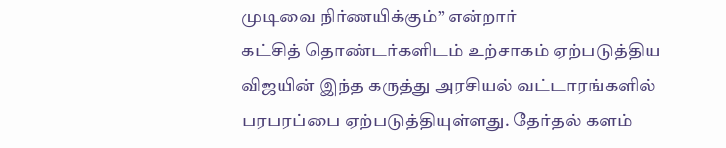முடிவை நிர்ணயிக்கும்” என்றார்
கட்சித் தொண்டர்களிடம் உற்சாகம் ஏற்படுத்திய விஜயின் இந்த கருத்து அரசியல் வட்டாரங்களில் பரபரப்பை ஏற்படுத்தியுள்ளது. தேர்தல் களம்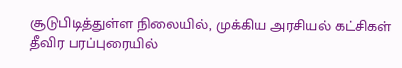சூடுபிடித்துள்ள நிலையில், முக்கிய அரசியல் கட்சிகள் தீவிர பரப்புரையில்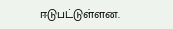ஈடுபட்டுள்ளன.